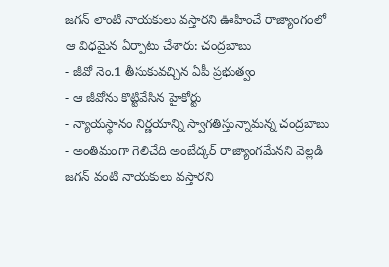జగన్ లాంటి నాయకులు వస్తారని ఊహించే రాజ్యాంగంలో ఆ విధమైన ఏర్పాటు చేశారు: చంద్రబాబు
- జీవో నెం.1 తీసుకువచ్చిన ఏపీ ప్రభుత్వం
- ఆ జీవోను కొట్టివేసిన హైకోర్టు
- న్యాయస్థానం నిర్ణయాన్ని స్వాగతిస్తున్నామన్న చంద్రబాబు
- అంతిమంగా గెలిచేది అంబేద్కర్ రాజ్యాంగమేనని వెల్లడి
జగన్ వంటి నాయకులు వస్తారని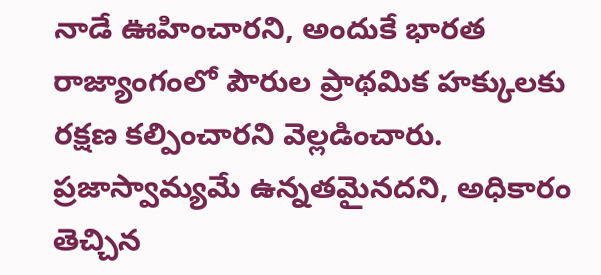నాడే ఊహించారని, అందుకే భారత రాజ్యాంగంలో పౌరుల ప్రాథమిక హక్కులకు రక్షణ కల్పించారని వెల్లడించారు. ప్రజాస్వామ్యమే ఉన్నతమైనదని, అధికారం తెచ్చిన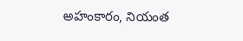అహంకారం, నియంత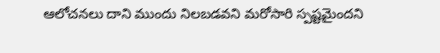ఆలోచనలు దాని ముందు నిలబడవని మరోసారి స్పష్టమైందని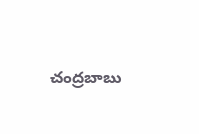చంద్రబాబు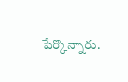పేర్కొన్నారు.